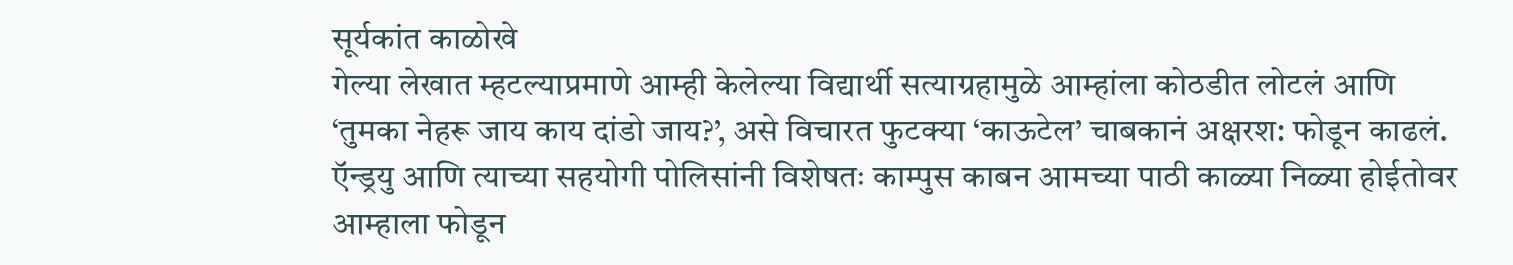सूर्यकांत काळोखे
गेल्या लेखात म्हटल्याप्रमाणे आम्ही केलेल्या विद्यार्थी सत्याग्रहामुळे आम्हांला कोठडीत लोटलं आणि ‘तुमका नेहरू जाय काय दांडो जाय?’, असे विचारत फुटक्या ‘काऊटेल’ चाबकानं अक्षरश: फोडून काढलं. ऍन्ड्रयु आणि त्याच्या सहयोगी पोलिसांनी विशेषतः काम्पुस काबन आमच्या पाठी काळ्या निळ्या होईतोवर आम्हाला फोडून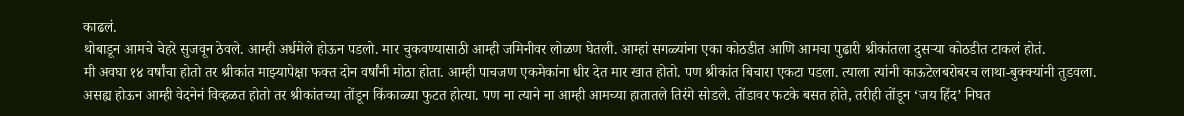काढलं.
थोबाडून आमचे चेहरे सुजवून ठेवले. आम्ही अर्धमेले होऊन पडलो. मार चुकवण्यासाठी आम्ही जमिनीवर लोळण घेतली. आम्हां सगळ्यांना एका कोठडीत आणि आमचा पुढारी श्रीकांतला दुसऱ्या कोठडीत टाकलं होतं.
मी अवघा १४ वर्षांचा होतो तर श्रीकांत माझ्यापेक्षा फक्त दोन वर्षांनी मोठा होता. आम्ही पाचजण एकमेकांना धीर देत मार खात होतो. पण श्रीकांत बिचारा एकटा पडला. त्याला त्यांनी काऊटेलबरोबरच लाथा-बुक्क्यांनी तुडवला.
असह्य होऊन आम्ही वेदनेनं विव्हळत होतो तर श्रीकांतच्या तोंडून किंकाळ्या फुटत होत्या. पण ना त्याने ना आम्ही आमच्या हातातले तिरंगे सोडले. तोंडावर फटके बसत होते, तरीही तोंडून ‘जय हिंद’ निघत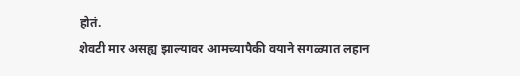होतं.
शेवटी मार असह्य झाल्यावर आमच्यापैकी वयाने सगळ्यात लहान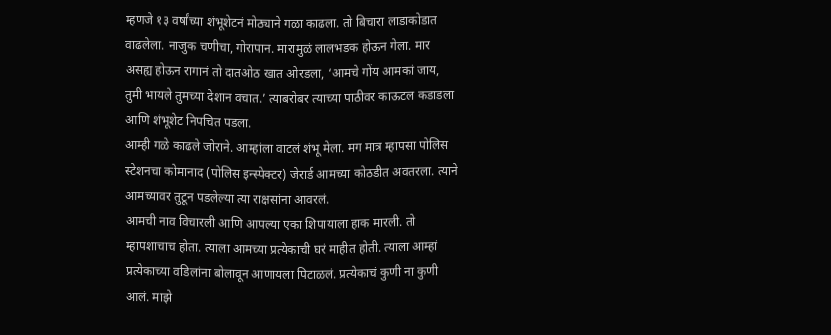म्हणजे १३ वर्षांच्या शंभूशेटनं मोठ्याने गळा काढला. तो बिचारा लाडाकोडात वाढलेला. नाजुक चणीचा, गोरापान. मारामुळं लालभडक होऊन गेला. मार असह्य होऊन रागानं तो दातओठ खात ओरडला, ‘आमचे गोंय आमकां जाय, तुमी भायले तुमच्या देशान वचात.’ त्याबरोबर त्याच्या पाठीवर काऊटल कडाडला आणि शंभूशेट निपचित पडला.
आम्ही गळे काढले जोराने. आम्हांला वाटलं शंभू मेला. मग मात्र म्हापसा पोलिस स्टेशनचा कोमानाद (पोलिस इन्स्पेक्टर) जेरार्ड आमच्या कोठडीत अवतरला. त्याने आमच्यावर तुटून पडलेल्या त्या राक्षसांना आवरलं.
आमची नाव विचारली आणि आपल्या एका शिपायाला हाक मारली. तो म्हापशाचाच होता. त्याला आमच्या प्रत्येकाची घरं माहीत होती. त्याला आम्हां प्रत्येकाच्या वडिलांना बोलावून आणायला पिटाळलं. प्रत्येकाचं कुणी ना कुणी आलं. माझे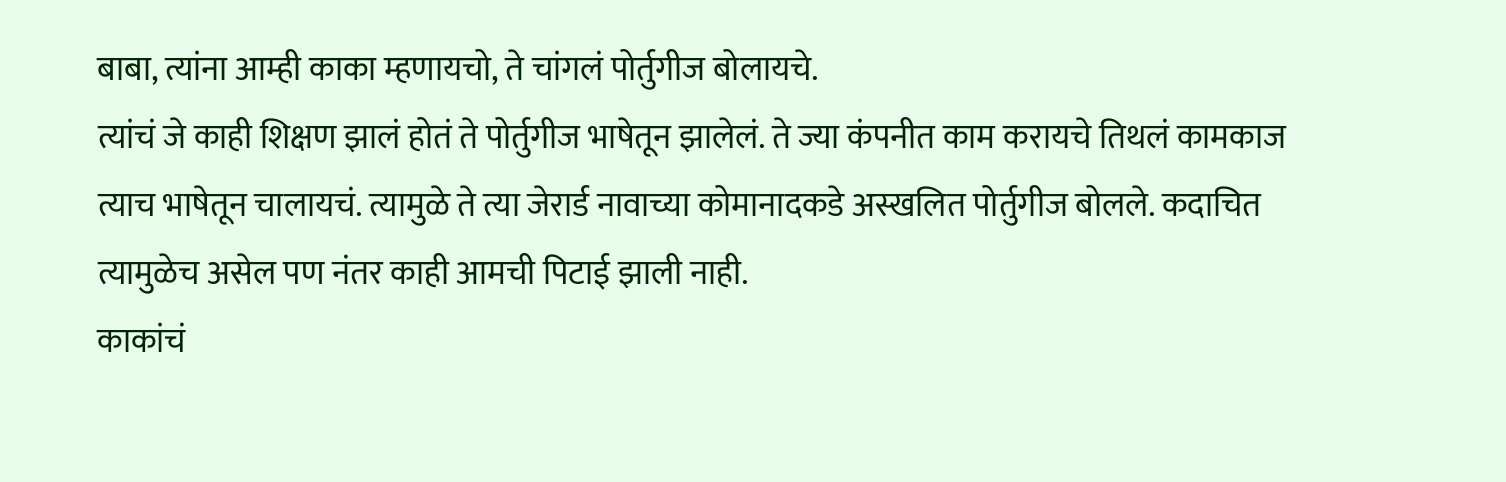बाबा, त्यांना आम्ही काका म्हणायचो, ते चांगलं पोर्तुगीज बोलायचे.
त्यांचं जे काही शिक्षण झालं होतं ते पोर्तुगीज भाषेतून झालेलं. ते ज्या कंपनीत काम करायचे तिथलं कामकाज त्याच भाषेतून चालायचं. त्यामुळे ते त्या जेरार्ड नावाच्या कोमानादकडे अस्खलित पोर्तुगीज बोलले. कदाचित त्यामुळेच असेल पण नंतर काही आमची पिटाई झाली नाही.
काकांचं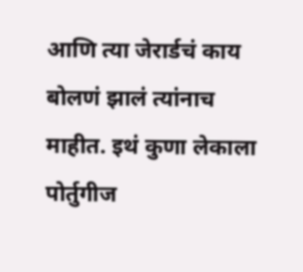आणि त्या जेरार्डचं काय बोलणं झालं त्यांनाच माहीत. इथं कुणा लेकाला पोर्तुगीज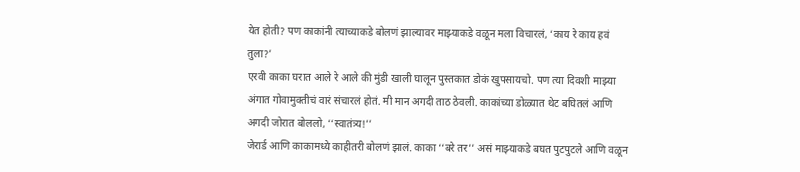येत होती? पण काकांनी त्याच्याकडे बोलणं झाल्यावर माझ्याकडे वळून मला विचारलं, ‘काय रे काय हवं तुला?’
एरवी काका घरात आले रे आले की मुंडी खाली घालून पुस्तकात डोकं खुपसायचो. पण त्या दिवशी माझ्या अंगात गोवामुक्तीचं वारं संचारलं होतं. मी मान अगदी ताठ ठेवली. काकांच्या डोळ्यात थेट बघितलं आणि अगदी जोरात बोललो, ‘‘स्वातंत्र्य!’’
जेरार्ड आणि काकामध्ये काहीतरी बोलणं झालं. काका ‘‘बरे तर’’ असं माझ्याकडे बघत पुटपुटले आणि वळून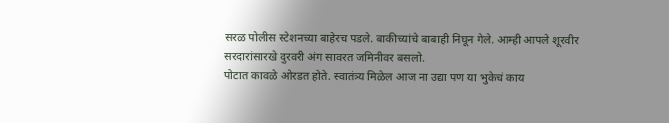सरळ पोलीस स्टेशनच्या बाहेरच पडले. बाकीच्यांचे बाबाही निघून गेले. आम्ही आपले शूरवीर सरदारांसारखे दुरवरी अंग सावरत जमिनीवर बसलो.
पोटात कावळे ओरडत होते. स्वातंत्र्य मिळेल आज ना उद्या पण या भुकेचं काय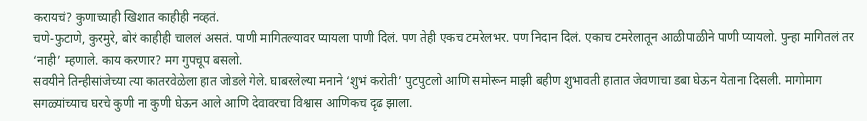करायचं? कुणाच्याही खिशात काहीही नव्हतं.
चणे-फुटाणे, कुरमुरे, बोरं काहीही चाललं असतं. पाणी मागितल्यावर प्यायला पाणी दिलं. पण तेही एकच टमरेलभर. पण निदान दिलं. एकाच टमरेलातून आळीपाळीने पाणी प्यायलो. पुन्हा मागितलं तर ‘नाही’ म्हणाले. काय करणार? मग गुपचूप बसलो.
सवयीने तिन्हीसांजेच्या त्या कातरवेळेला हात जोडले गेले. घाबरलेल्या मनाने ‘शुभं करोती’ पुटपुटलो आणि समोरून माझी बहीण शुभावती हातात जेवणाचा डबा घेऊन येताना दिसली. मागोमाग सगळ्यांच्याच घरचे कुणी ना कुणी घेऊन आले आणि देवावरचा विश्वास आणिकच दृढ झाला.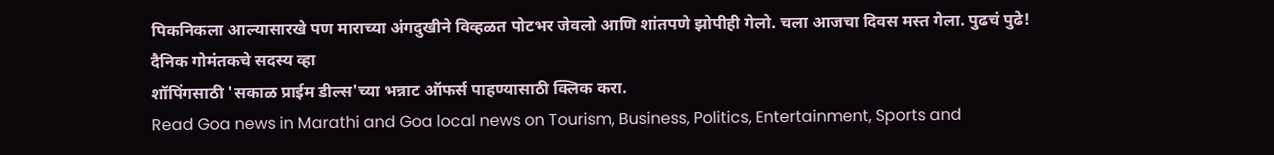पिकनिकला आल्यासारखे पण माराच्या अंगदुखीने विव्हळत पोटभर जेवलो आणि शांतपणे झोपीही गेलो. चला आजचा दिवस मस्त गेला. पुढचं पुढे!
दैनिक गोमंतकचे सदस्य व्हा
शॉपिंगसाठी 'सकाळ प्राईम डील्स'च्या भन्नाट ऑफर्स पाहण्यासाठी क्लिक करा.
Read Goa news in Marathi and Goa local news on Tourism, Business, Politics, Entertainment, Sports and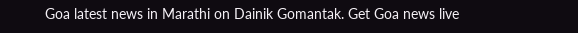Goa latest news in Marathi on Dainik Gomantak. Get Goa news live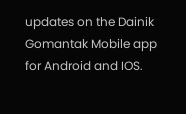updates on the Dainik Gomantak Mobile app for Android and IOS.